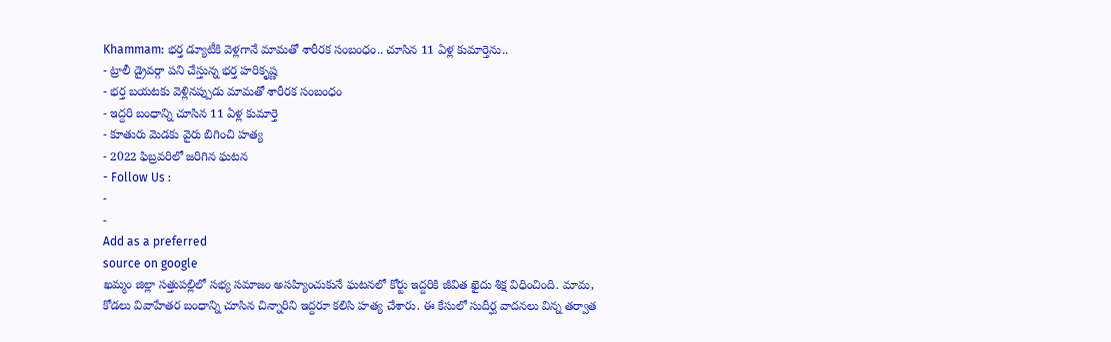Khammam: భర్త డ్యూటీకి వెళ్లగానే మామతో శారీరక సంబంధం.. చూసిన 11 ఏళ్ల కుమార్తెను..
- ట్రాలీ డ్రైవర్గా పని చేస్తున్న భర్త హరికృష్ణ
- భర్త బయటకు వెళ్లినప్పుడు మామతో శారీరక సంబంధం
- ఇద్దరి బంధాన్ని చూసిన 11 ఏళ్ల కుమార్తె
- కూతురు మెడకు వైరు బిగించి హత్య
- 2022 ఫిబ్రవరిలో జరిగిన ఘటన
- Follow Us :
-
-
Add as a preferred
source on google
ఖమ్మం జిల్లా సత్తుపల్లిలో సభ్య సమాజం అసహ్యించుకునే ఘటనలో కోర్టు ఇద్దరికి జీవిత ఖైదు శిక్ష విధించింది. మామ, కోడలు వివాహేతర బంధాన్ని చూసిన చిన్నారిని ఇద్దరూ కలిసి హత్య చేశారు. ఈ కేసులో సుదీర్ఘ వాదనలు విన్న తర్వాత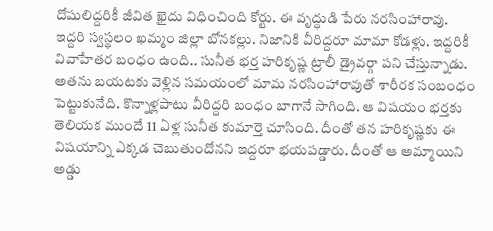దోషులిద్దరికీ జీవిత ఖైదు విధించింది కోర్టు. ఈ వృద్ధుడి పేరు నరసింహారావు. ఇద్దరి స్వస్థలం ఖమ్మం జిల్లా బోనకల్లు. నిజానికి వీరిద్దరూ మామా కోడళ్లు. ఇద్దరికీ వివాహేతర బంధం ఉంది.. సునీత భర్త హరికృష్ణ ట్రాలీ డ్రైవర్గా పని చేస్తున్నాడు. అతను బయటకు వెళ్లిన సమయంలో మామ నరసింహారావుతో శారీరక సంబంధం పెట్టుకునేది. కొన్నాళ్లపాటు వీరిద్దరి బంధం బాగానే సాగింది. ఆ విషయం భర్తకు తెలియక ముందే 11 ఏళ్ల సునీత కుమార్తె చూసింది. దీంతో తన హరికృష్ణకు ఈ విషయాన్ని ఎక్కడ చెబుతుందోనని ఇద్దరూ భయపడ్డారు. దీంతో ఆ అమ్మాయిని అడ్డు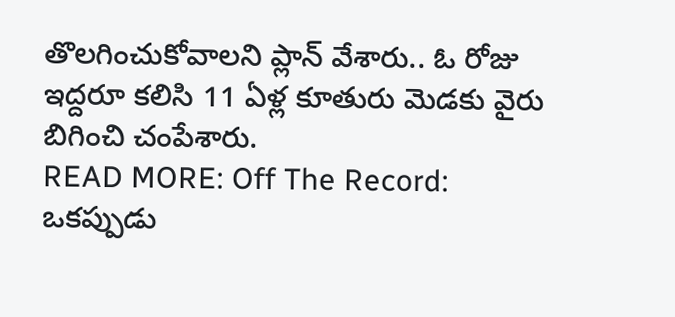తొలగించుకోవాలని ప్లాన్ వేశారు.. ఓ రోజు ఇద్దరూ కలిసి 11 ఏళ్ల కూతురు మెడకు వైరు బిగించి చంపేశారు.
READ MORE: Off The Record: ఒకప్పుడు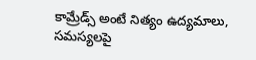కామ్రేడ్స్ అంటే నిత్యం ఉద్యమాలు, సమస్యలపై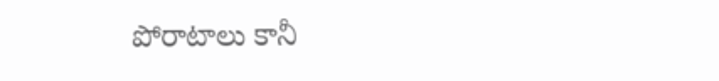పోరాటాలు కానీ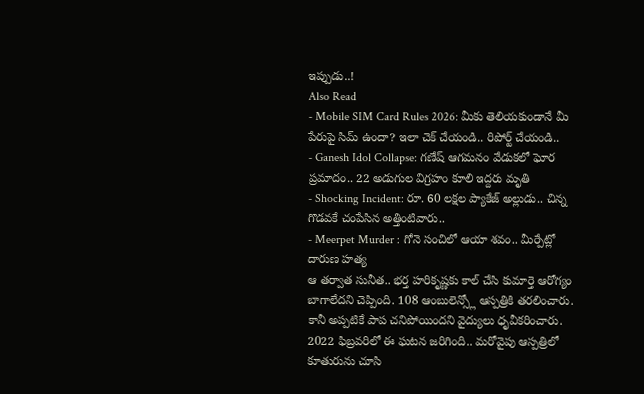ఇప్పుడు..!
Also Read
- Mobile SIM Card Rules 2026: మీకు తెలియకుండానే మీ పేరుపై సిమ్ ఉందా? ఇలా చెక్ చేయండి.. రిపోర్ట్ చేయండి..
- Ganesh Idol Collapse: గణేష్ ఆగమనం వేడుకలో ఘోర ప్రమాదం.. 22 అడుగుల విగ్రహం కూలి ఇద్దరు మృతి
- Shocking Incident: రూ. 60 లక్షల ప్యాకేజ్ అల్లుడు.. చిన్న గొడవకే చంపేసిన అత్తింటివారు..
- Meerpet Murder : గోనె సంచిలో ఆయా శవం.. మీర్పేట్లో దారుణ హత్య
ఆ తర్వాత సునీత.. భర్త హరికృష్ణకు కాల్ చేసి కుమార్తె ఆరోగ్యం బాగాలేదని చెప్పింది. 108 ఆంబులెన్స్లో ఆస్పత్రికి తరలించారు. కానీ అప్పటికే పాప చనిపోయిందని వైద్యులు ధృవీకరించారు. 2022 ఫిబ్రవరిలో ఈ ఘటన జరిగింది.. మరోవైపు ఆస్పత్రిలో కూతురును చూసి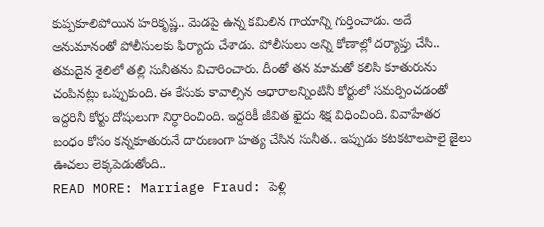కుప్పకూలిపోయిన హరికృష్ణ.. మెడపై ఉన్న కమిలిన గాయాన్ని గుర్తించాడు. అదే అనుమానంతో పోలీసులకు ఫిర్యాదు చేశాడు. పోలీసులు అన్ని కోణాల్లో దర్యాప్తు చేసి.. తమదైన శైలిలో తల్లి సునీతను విచారించారు. దీంతో తన మామతో కలిసి కూతురును చంపినట్లు ఒప్పుకుంది. ఈ కేసుకు కావాల్సిన ఆధారాలన్నింటినీ కోర్టులో సమర్పించడంతో ఇద్దరినీ కోర్టు దోషులుగా నిర్ధారించింది. ఇద్దరికీ జీవిత ఖైదు శిక్ష విధించింది. వివాహేతర బంధం కోసం కన్నకూతురునే దారుణంగా హత్య చేసిన సునీత.. ఇప్పుడు కటకటాలపాలై జైలు ఊచలు లెక్కపెడుతోంది..
READ MORE: Marriage Fraud: పెళ్లి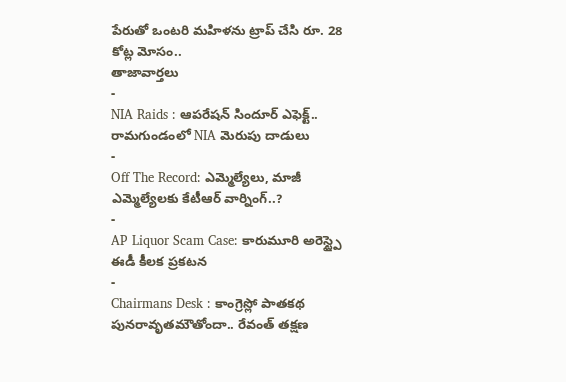పేరుతో ఒంటరి మహిళను ట్రాప్ చేసి రూ. 28 కోట్ల మోసం..
తాజావార్తలు
-
NIA Raids : ఆపరేషన్ సిందూర్ ఎఫెక్ట్.. రామగుండంలో NIA మెరుపు దాడులు
-
Off The Record: ఎమ్మెల్యేలు, మాజీ ఎమ్మెల్యేలకు కేటీఆర్ వార్నింగ్..?
-
AP Liquor Scam Case: కారుమూరి అరెస్ట్పై ఈడీ కీలక ప్రకటన
-
Chairmans Desk : కాంగ్రెస్లో పాతకథ పునరావృతమౌతోందా.. రేవంత్ తక్షణ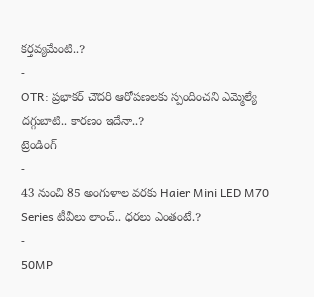కర్తవ్యమేంటి..?
-
OTR: ప్రభాకర్ చౌదరి ఆరోపణలకు స్పందించని ఎమ్మెల్యే దగ్గుబాటి.. కారణం ఇదేనా..?
ట్రెండింగ్
-
43 నుంచి 85 అంగుళాల వరకు Haier Mini LED M70 Series టీవీలు లాంచ్.. ధరలు ఎంతంటే.?
-
50MP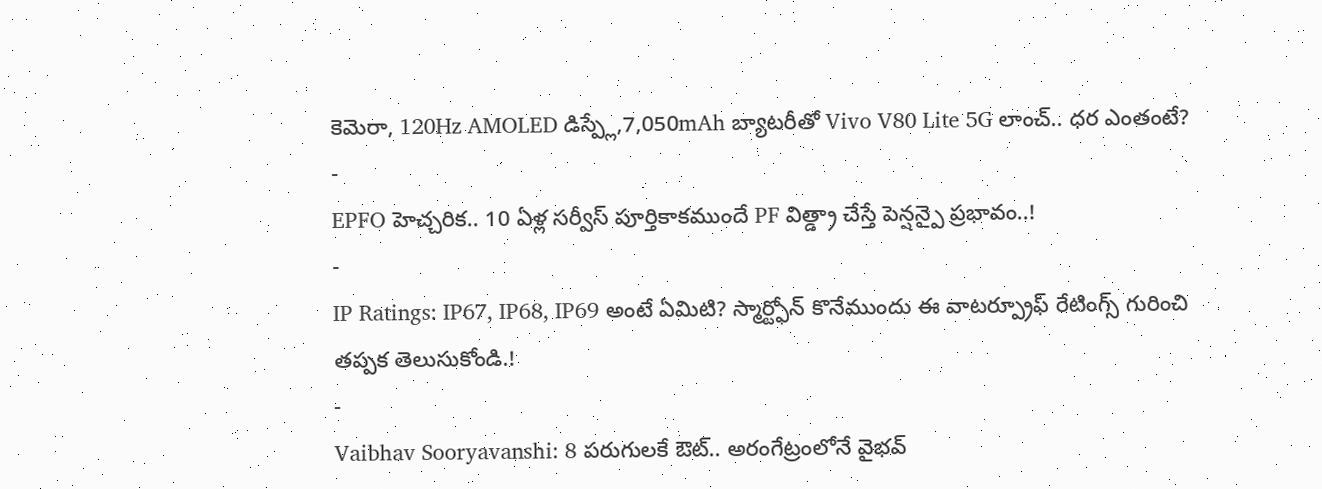కెమెరా, 120Hz AMOLED డిస్ప్లే,7,050mAh బ్యాటరీతో Vivo V80 Lite 5G లాంచ్.. ధర ఎంతంటే?
-
EPFO హెచ్చరిక.. 10 ఏళ్ల సర్వీస్ పూర్తికాకముందే PF విత్డ్రా చేస్తే పెన్షన్పై ప్రభావం..!
-
IP Ratings: IP67, IP68, IP69 అంటే ఏమిటి? స్మార్ట్ఫోన్ కొనేముందు ఈ వాటర్ప్రూఫ్ రేటింగ్స్ గురించి తప్పక తెలుసుకోండి.!
-
Vaibhav Sooryavanshi: 8 పరుగులకే ఔట్.. అరంగేట్రంలోనే వైభవ్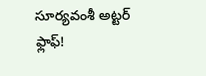సూర్యవంశీ అట్టర్ ఫ్లాఫ్!